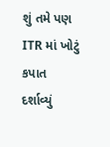શું તમે પણ ITR માં ખોટું કપાત દર્શાવ્યું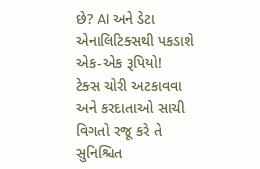છે? AI અને ડેટા એનાલિટિક્સથી પકડાશે એક-એક રૂપિયો!
ટેક્સ ચોરી અટકાવવા અને કરદાતાઓ સાચી વિગતો રજૂ કરે તે સુનિશ્ચિત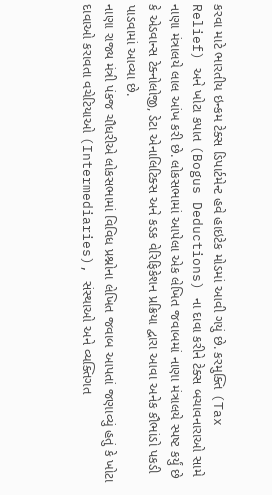કરવા માટે ભારતીય ઇન્કમ ટેક્સ ડિપાર્ટમેન્ટ હવે હાઇટેક મોડમાં આવી ગયું છે. કરમુક્તિ (Tax Relief) અને ખોટા કપાત (Bogus Deductions) ના દાવા કરીને ટેક્સ બચાવનારાઓ સામે નાણા મંત્રાલયે લાલ આંખ કરી છે. લોકસભામાં આપેલા એક લેખિત જવાબમાં નાણા મંત્રાલયે સ્પષ્ટ કર્યું છે કે એડવાન્સ ટેક્નોલોજી, ડેટા એનાલિટિક્સ અને કડક વેરિફિકેશન પ્રક્રિયા દ્વારા આવા અનેક કૌભાંડો પકડી પાડવામાં આવ્યા છે.
નાણા રાજ્ય મંત્રી પંકજ ચૌધરીએ લોકસભામાં વિવિધ પ્રશ્નોના લેખિત જવાબ આપતાં જણાવ્યું હતું કે ખોટા દાવાઓ કરાવતા વચેટિયાઓ (Intermediaries), સંસ્થાઓ અને વ્યક્તિગત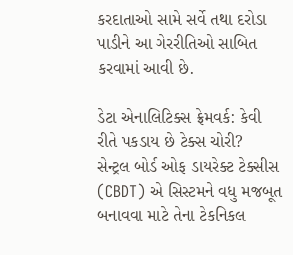કરદાતાઓ સામે સર્વે તથા દરોડા પાડીને આ ગેરરીતિઓ સાબિત કરવામાં આવી છે.

ડેટા એનાલિટિક્સ ફ્રેમવર્ક: કેવી રીતે પકડાય છે ટેક્સ ચોરી?
સેન્ટ્રલ બોર્ડ ઓફ ડાયરેક્ટ ટેક્સીસ (CBDT) એ સિસ્ટમને વધુ મજબૂત બનાવવા માટે તેના ટેકનિકલ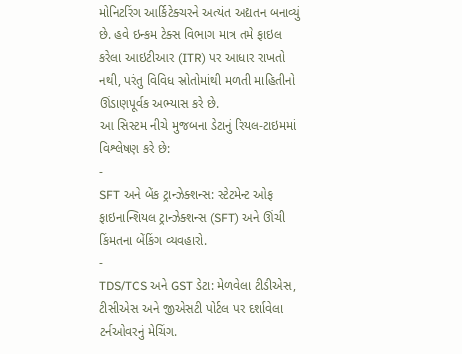મોનિટરિંગ આર્કિટેક્ચરને અત્યંત અદ્યતન બનાવ્યું છે. હવે ઇન્કમ ટેક્સ વિભાગ માત્ર તમે ફાઇલ કરેલા આઇટીઆર (ITR) પર આધાર રાખતો નથી, પરંતુ વિવિધ સ્રોતોમાંથી મળતી માહિતીનો ઊંડાણપૂર્વક અભ્યાસ કરે છે.
આ સિસ્ટમ નીચે મુજબના ડેટાનું રિયલ-ટાઇમમાં વિશ્લેષણ કરે છે:
-
SFT અને બેંક ટ્રાન્ઝેક્શન્સ: સ્ટેટમેન્ટ ઓફ ફાઇનાન્શિયલ ટ્રાન્ઝેક્શન્સ (SFT) અને ઊંચી કિંમતના બેંકિંગ વ્યવહારો.
-
TDS/TCS અને GST ડેટા: મેળવેલા ટીડીએસ, ટીસીએસ અને જીએસટી પોર્ટલ પર દર્શાવેલા ટર્નઓવરનું મેચિંગ.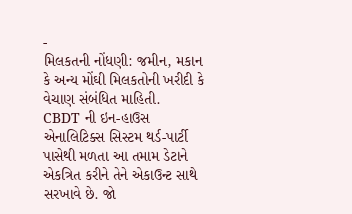-
મિલકતની નોંધણી: જમીન, મકાન કે અન્ય મોંઘી મિલકતોની ખરીદી કે વેચાણ સંબંધિત માહિતી.
CBDT ની ઇન-હાઉસ એનાલિટિક્સ સિસ્ટમ થર્ડ-પાર્ટી પાસેથી મળતા આ તમામ ડેટાને એકત્રિત કરીને તેને એકાઉન્ટ સાથે સરખાવે છે. જો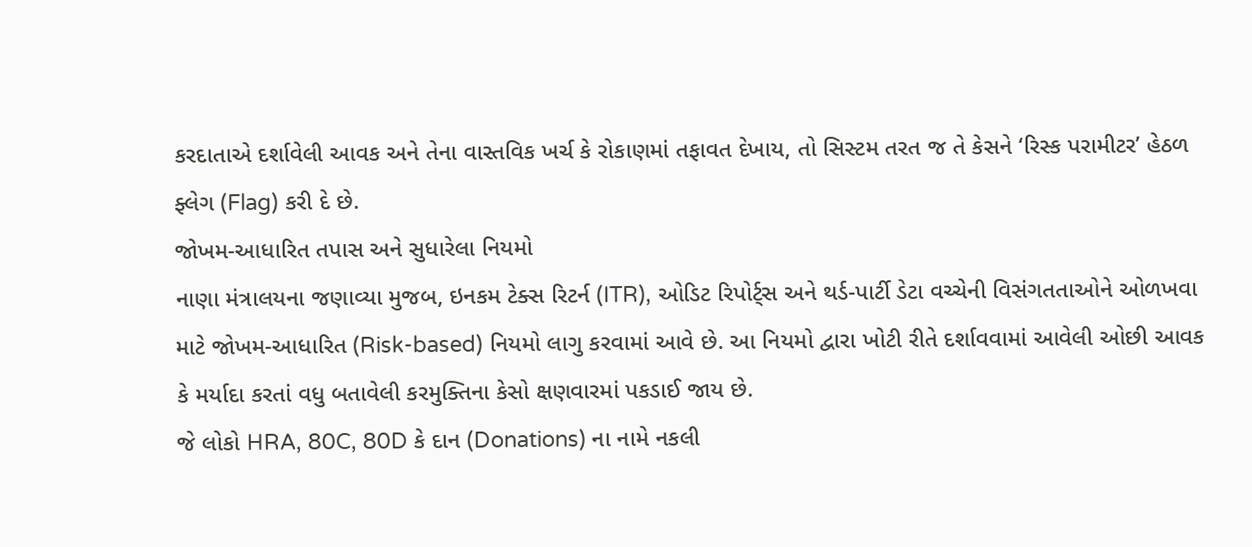કરદાતાએ દર્શાવેલી આવક અને તેના વાસ્તવિક ખર્ચ કે રોકાણમાં તફાવત દેખાય, તો સિસ્ટમ તરત જ તે કેસને ‘રિસ્ક પરામીટર’ હેઠળ ફ્લેગ (Flag) કરી દે છે.
જોખમ-આધારિત તપાસ અને સુધારેલા નિયમો
નાણા મંત્રાલયના જણાવ્યા મુજબ, ઇનકમ ટેક્સ રિટર્ન (ITR), ઓડિટ રિપોર્ટ્સ અને થર્ડ-પાર્ટી ડેટા વચ્ચેની વિસંગતતાઓને ઓળખવા માટે જોખમ-આધારિત (Risk-based) નિયમો લાગુ કરવામાં આવે છે. આ નિયમો દ્વારા ખોટી રીતે દર્શાવવામાં આવેલી ઓછી આવક કે મર્યાદા કરતાં વધુ બતાવેલી કરમુક્તિના કેસો ક્ષણવારમાં પકડાઈ જાય છે.
જે લોકો HRA, 80C, 80D કે દાન (Donations) ના નામે નકલી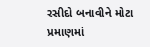રસીદો બનાવીને મોટા પ્રમાણમાં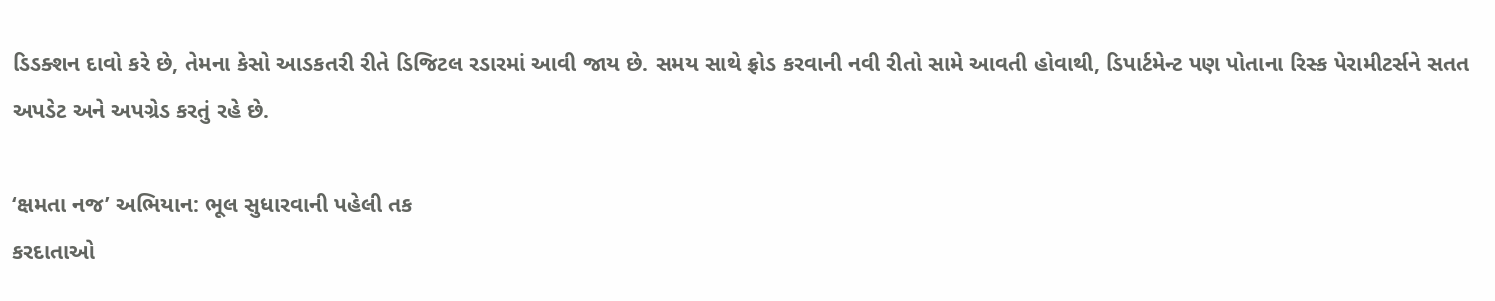ડિડક્શન દાવો કરે છે, તેમના કેસો આડકતરી રીતે ડિજિટલ રડારમાં આવી જાય છે. સમય સાથે ફ્રોડ કરવાની નવી રીતો સામે આવતી હોવાથી, ડિપાર્ટમેન્ટ પણ પોતાના રિસ્ક પેરામીટર્સને સતત અપડેટ અને અપગ્રેડ કરતું રહે છે.

‘ક્ષમતા નજ’ અભિયાન: ભૂલ સુધારવાની પહેલી તક
કરદાતાઓ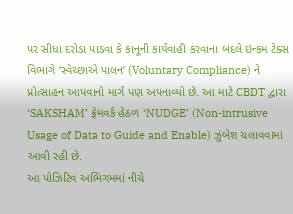પર સીધા દરોડા પાડવા કે કાનૂની કાર્યવાહી કરવાના બદલે ઇન્કમ ટેક્સ વિભાગે ‘સ્વેચ્છાએ પાલન’ (Voluntary Compliance) ને પ્રોત્સાહન આપવાનો માર્ગ પણ અપનાવ્યો છે. આ માટે CBDT દ્વારા ‘SAKSHAM’ ફ્રેમવર્ક હેઠળ ‘NUDGE’ (Non-intrusive Usage of Data to Guide and Enable) ઝુંબેશ ચલાવવામાં આવી રહી છે.
આ પોઝિટિવ અભિગમમાં નીચે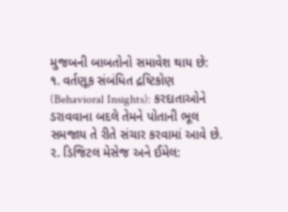મુજબની બાબતોનો સમાવેશ થાય છે:
૧. વર્તણૂક સંબંધિત દ્રષ્ટિકોણ (Behavioral Insights): કરદાતાઓને ડરાવવાના બદલે તેમને પોતાની ભૂલ સમજાય તે રીતે સંચાર કરવામાં આવે છે.
૨. ડિજિટલ મેસેજ અને ઈમેલ: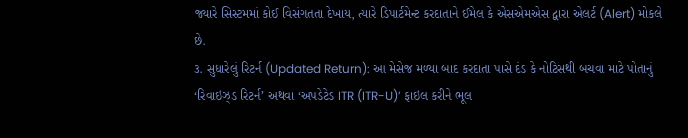જ્યારે સિસ્ટમમાં કોઈ વિસંગતતા દેખાય, ત્યારે ડિપાર્ટમેન્ટ કરદાતાને ઈમેલ કે એસએમએસ દ્વારા એલર્ટ (Alert) મોકલે છે.
૩. સુધારેલું રિટર્ન (Updated Return): આ મેસેજ મળ્યા બાદ કરદાતા પાસે દંડ કે નોટિસથી બચવા માટે પોતાનું ‘રિવાઇઝ્ડ રિટર્ન’ અથવા ‘અપડેટેડ ITR (ITR-U)’ ફાઇલ કરીને ભૂલ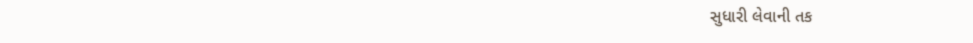સુધારી લેવાની તક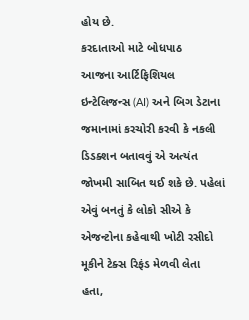હોય છે.
કરદાતાઓ માટે બોધપાઠ
આજના આર્ટિફિશિયલ ઇન્ટેલિજન્સ (AI) અને બિગ ડેટાના જમાનામાં કરચોરી કરવી કે નકલી ડિડક્શન બતાવવું એ અત્યંત જોખમી સાબિત થઈ શકે છે. પહેલાં એવું બનતું કે લોકો સીએ કે એજન્ટોના કહેવાથી ખોટી રસીદો મૂકીને ટેક્સ રિફંડ મેળવી લેતા હતા,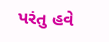પરંતુ હવે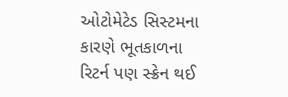ઓટોમેટેડ સિસ્ટમના કારણે ભૂતકાળના રિટર્ન પણ સ્ક્રેન થઈ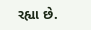રહ્યા છે.